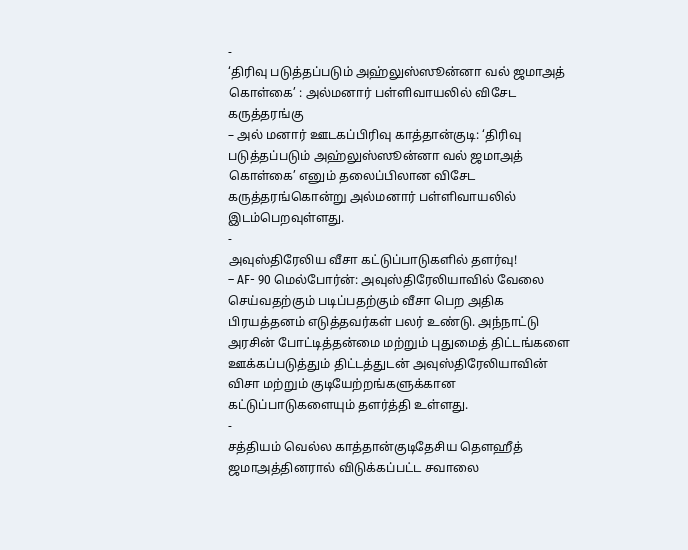-
‘திரிவு படுத்தப்படும் அஹ்லுஸ்ஸூன்னா வல் ஜமாஅத் கொள்கை’ : அல்மனார் பள்ளிவாயலில் விசேட கருத்தரங்கு
– அல் மனார் ஊடகப்பிரிவு காத்தான்குடி: ‘திரிவு படுத்தப்படும் அஹ்லுஸ்ஸூன்னா வல் ஜமாஅத் கொள்கை’ எனும் தலைப்பிலான விசேட கருத்தரங்கொன்று அல்மனார் பள்ளிவாயலில் இடம்பெறவுள்ளது.
-
அவுஸ்திரேலிய வீசா கட்டுப்பாடுகளில் தளர்வு!
– AF- 90 மெல்போர்ன்: அவுஸ்திரேலியாவில் வேலை செய்வதற்கும் படிப்பதற்கும் வீசா பெற அதிக பிரயத்தனம் எடுத்தவர்கள் பலர் உண்டு. அந்நாட்டு அரசின் போட்டித்தன்மை மற்றும் புதுமைத் திட்டங்களை ஊக்கப்படுத்தும் திட்டத்துடன் அவுஸ்திரேலியாவின் விசா மற்றும் குடியேற்றங்களுக்கான கட்டுப்பாடுகளையும் தளர்த்தி உள்ளது.
-
சத்தியம் வெல்ல காத்தான்குடிதேசிய தௌஹீத் ஜமாஅத்தினரால் விடுக்கப்பட்ட சவாலை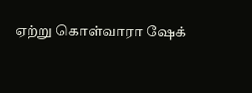ஏற்று கொள்வாரா ஷேக்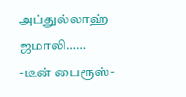அப்துல்லாஹ் ஜமாலி……
-டீன் பைரூஸ்-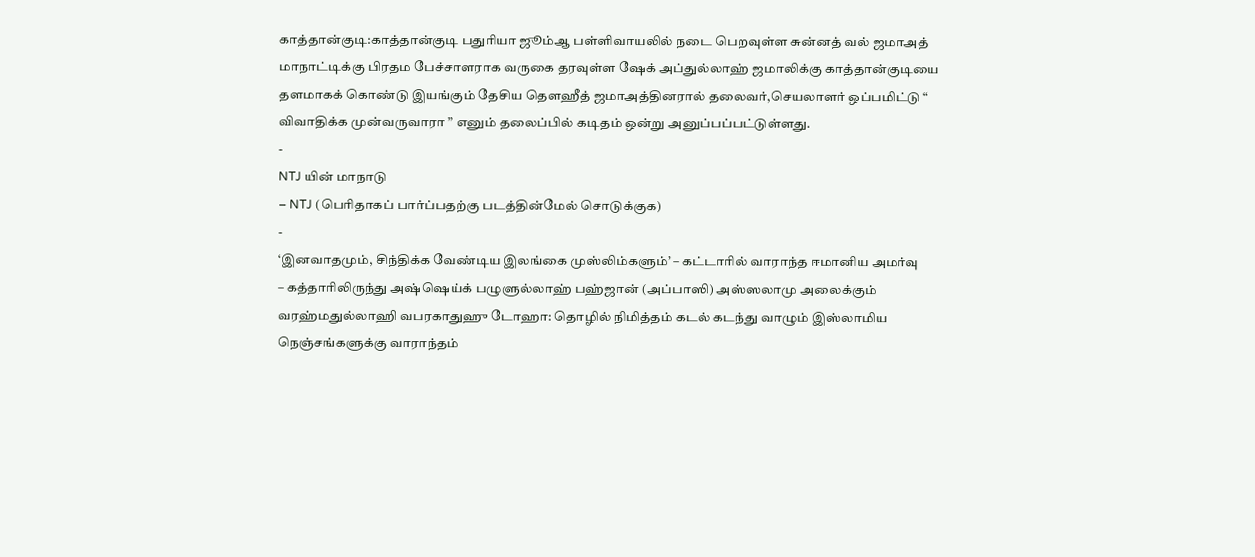காத்தான்குடி:காத்தான்குடி பதுரியா ஜூம்ஆ பள்ளிவாயலில் நடை பெறவுள்ள சுன்னத் வல் ஜமாஅத் மாநாட்டிக்கு பிரதம பேச்சாளராக வருகை தரவுள்ள ஷேக் அப்துல்லாஹ் ஜமாலிக்கு காத்தான்குடியை தளமாகக் கொண்டு இயங்கும் தேசிய தௌஹீத் ஜமாஅத்தினரால் தலைவர்,செயலாளர் ஒப்பமிட்டு “ விவாதிக்க முன்வருவாரா ” எனும் தலைப்பில் கடிதம் ஒன்று அனுப்பப்பட்டுள்ளது.
-
NTJ யின் மாநாடு
– NTJ (பெரிதாகப் பார்ப்பதற்கு படத்தின்மேல் சொடுக்குக)
-
‘இனவாதமும், சிந்திக்க வேண்டிய இலங்கை முஸ்லிம்களும்’ – கட்டாரில் வாராந்த ஈமானிய அமர்வு
– கத்தாரிலிருந்து அஷ்ஷெய்க் பழுளுல்லாஹ் பஹ்ஜான் (அப்பாஸி) அஸ்ஸலாமு அலைக்கும் வரஹ்மதுல்லாஹி வபரகாதுஹு டோஹா: தொழில் நிமித்தம் கடல் கடந்து வாழும் இஸ்லாமிய நெஞ்சங்களுக்கு வாராந்தம்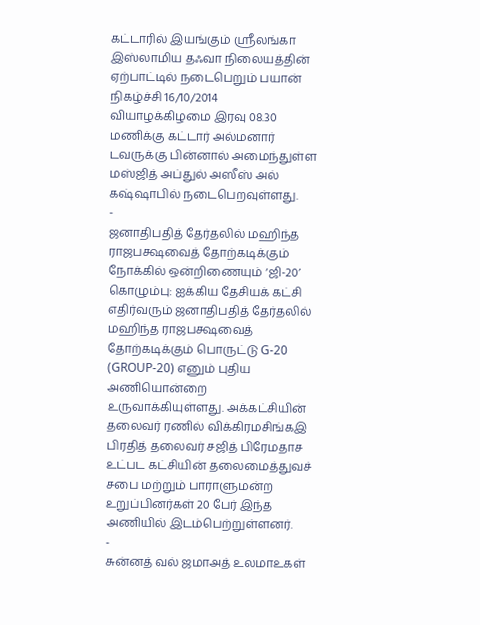கட்டாரில் இயங்கும் ஸ்ரீலங்கா இஸ்லாமிய தஃவா நிலையத்தின் ஏற்பாட்டில் நடைபெறும் பயான் நிகழ்ச்சி 16/10/2014 வியாழக்கிழமை இரவு 08.30 மணிக்கு கட்டார் அல்மனார் டவருக்கு பின்னால் அமைந்துள்ள மஸ்ஜித் அப்துல் அஸீஸ் அல் கஷ்ஷாபில் நடைபெறவுள்ளது.
-
ஜனாதிபதித் தேர்தலில் மஹிந்த ராஜபக்ஷவைத் தோற்கடிக்கும் நோக்கில் ஒன்றிணையும் ‘ஜி-20’
கொழும்பு: ஐக்கிய தேசியக் கட்சி எதிர்வரும் ஜனாதிபதித் தேர்தலில் மஹிந்த ராஜபக்ஷவைத் தோற்கடிக்கும் பொருட்டு G-20 (GROUP-20) எனும் புதிய அணியொன்றை உருவாக்கியுள்ளது. அக்கட்சியின் தலைவர் ரணில் விக்கிரமசிங்கஇ பிரதித் தலைவர் சஜித் பிரேமதாச உட்பட கட்சியின் தலைமைத்துவச் சபை மற்றும் பாராளுமன்ற உறுப்பினர்கள் 20 பேர் இந்த அணியில் இடம்பெற்றுள்ளனர்.
-
சுன்னத் வல் ஜமாஅத் உலமாஉகள்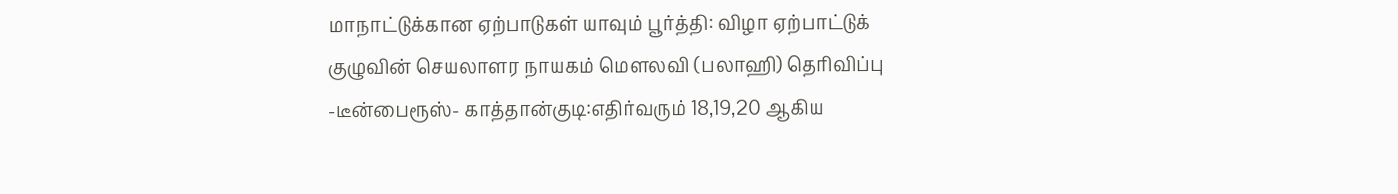மாநாட்டுக்கான ஏற்பாடுகள் யாவும் பூர்த்தி: விழா ஏற்பாட்டுக் குழுவின் செயலாளர நாயகம் மௌலவி (பலாஹி) தெரிவிப்பு
-டீன்பைரூஸ்- காத்தான்குடி:எதிர்வரும் 18,19,20 ஆகிய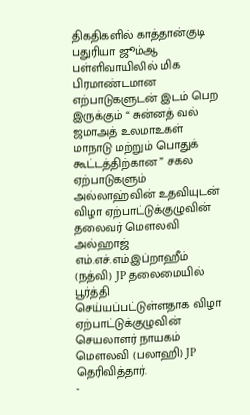திகதிகளில் காத்தான்குடி பதுரியா ஜூம்ஆ பள்ளிவாயிலில் மிக பிரமாண்டமான எற்பாடுகளுடன் இடம் பெற இருக்கும் “ சுன்னத் வல் ஜமாஅத் உலமாஉகள் மாநாடு மற்றும் பொதுக் கூட்டத்திற்கான ” சகல ஏற்பாடுகளும் அல்லாஹ்வின் உதவியுடன் விழா ஏற்பாட்டுக்குழுவின் தலைவர் மௌலவி அல்ஹாஜ் எம்.எச்.எம்.இப்றாஹீம் (நத்வி) JP தலைமையில் பூர்த்தி செய்யப்பட்டுள்ளதாக விழா ஏற்பாட்டுக்குழுவின் செயலாளர் நாயகம் மௌலவி (பலாஹி) JP தெரிவித்தார்.
-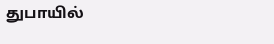துபாயில்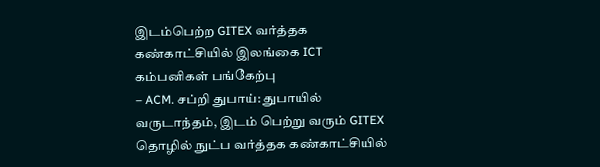இடம்பெற்ற GITEX வர்த்தக கண்காட்சியில் இலங்கை ICT கம்பனிகள் பங்கேற்பு
– ACM. சப்றி துபாய்: துபாயில் வருடாந்தம், இடம் பெற்று வரும் GITEX தொழில் நுட்ப வர்த்தக கண்காட்சியில்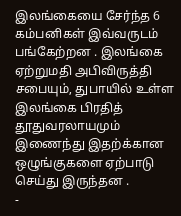இலங்கையை சேர்ந்த 6 கம்பனிகள் இவ்வருடம் பங்கேற்றன . இலங்கை ஏற்றுமதி அபிவிருத்தி சபையும், துபாயில் உள்ள இலங்கை பிரதித் தூதுவரலாயமும் இணைந்து இதற்க்கான ஒழுங்குகளை ஏற்பாடு செய்து இருந்தன .
-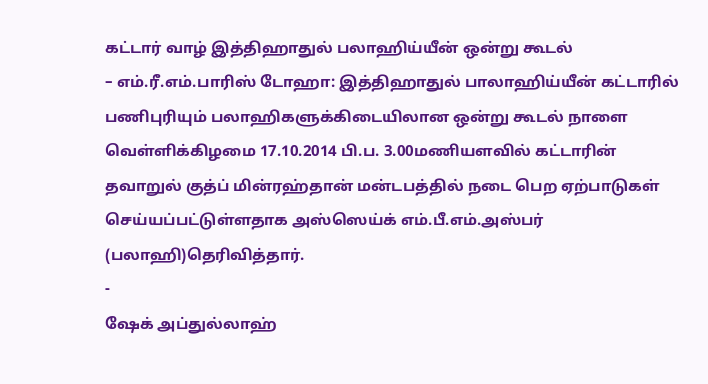கட்டார் வாழ் இத்திஹாதுல் பலாஹிய்யீன் ஒன்று கூடல்
– எம்.ரீ.எம்.பாரிஸ் டோஹா: இத்திஹாதுல் பாலாஹிய்யீன் கட்டாரில் பணிபுரியும் பலாஹிகளுக்கிடையிலான ஒன்று கூடல் நாளை வெள்ளிக்கிழமை 17.10.2014 பி.ப. 3.00மணியளவில் கட்டாரின் தவாறுல் குத்ப் மின்ரஹ்தான் மன்டபத்தில் நடை பெற ஏற்பாடுகள் செய்யப்பட்டுள்ளதாக அஸ்ஸெய்க் எம்.பீ.எம்.அஸ்பர் (பலாஹி)தெரிவித்தார்.
-
ஷேக் அப்துல்லாஹ்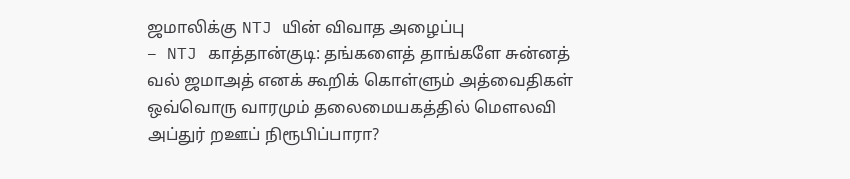ஜமாலிக்கு NTJ யின் விவாத அழைப்பு
– NTJ காத்தான்குடி: தங்களைத் தாங்களே சுன்னத் வல் ஜமாஅத் எனக் கூறிக் கொள்ளும் அத்வைதிகள் ஒவ்வொரு வாரமும் தலைமையகத்தில் மௌலவி அப்துர் றஊப் நிரூபிப்பாரா?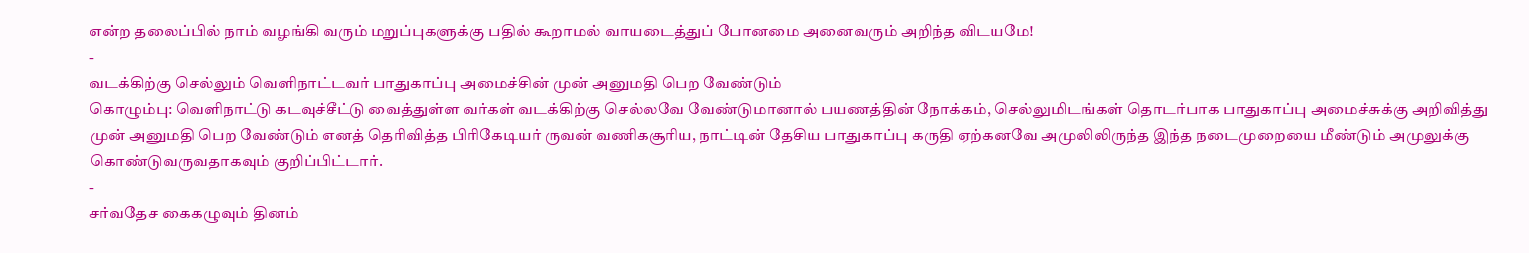என்ற தலைப்பில் நாம் வழங்கி வரும் மறுப்புகளுக்கு பதில் கூறாமல் வாயடைத்துப் போனமை அனைவரும் அறிந்த விடயமே!
-
வடக்கிற்கு செல்லும் வெளிநாட்டவர் பாதுகாப்பு அமைச்சின் முன் அனுமதி பெற வேண்டும்
கொழும்பு: வெளிநாட்டு கடவுச்சீட்டு வைத்துள்ள வர்கள் வடக்கிற்கு செல்லவே வேண்டுமானால் பயணத்தின் நோக்கம், செல்லுமிடங்கள் தொடர்பாக பாதுகாப்பு அமைச்சுக்கு அறிவித்து முன் அனுமதி பெற வேண்டும் எனத் தெரிவித்த பிரிகேடியர் ருவன் வணிகசூரிய, நாட்டின் தேசிய பாதுகாப்பு கருதி ஏற்கனவே அமுலிலிருந்த இந்த நடைமுறையை மீண்டும் அமுலுக்கு கொண்டுவருவதாகவும் குறிப்பிட்டார்.
-
சர்வதேச கைகழுவும் தினம்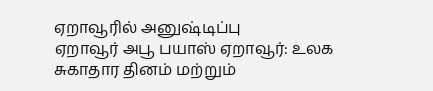ஏறாவூரில் அனுஷ்டிப்பு
ஏறாவூர் அபூ பயாஸ் ஏறாவூர்: உலக சுகாதார தினம் மற்றும்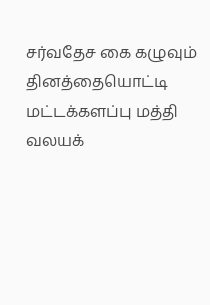சர்வதேச கை கழுவும் தினத்தையொட்டி மட்டக்களப்பு மத்தி வலயக்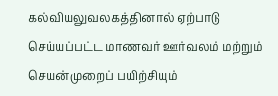கல்வியலுவலகத்தினால் ஏற்பாடு செய்யப்பட்ட மாணவர் ஊர்வலம் மற்றும் செயன்முறைப் பயிற்சியும்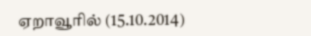ஏறாவூரில் (15.10.2014)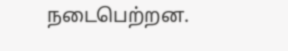நடைபெற்றன.